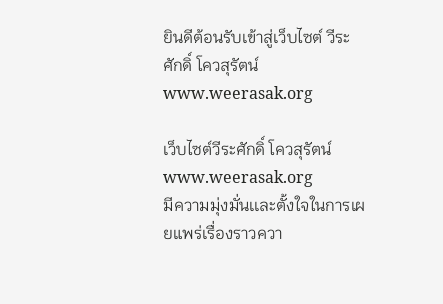ยินดีต้อนรับเข้าสู่เว็บไซต์ วีระศักดิ์ โควสุรัตน์ www.weerasak.org

เว็บไซต์วีระศักดิ์ โควสุรัตน์ www.weerasak.org
มีความมุ่งมั่นเเละตั้งใจในการเผยแพร่เรื่องราวควา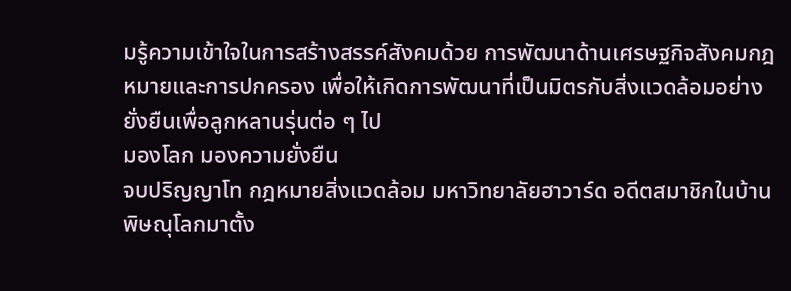มรู้ความเข้าใจในการสร้างสรรค์สังคมด้วย การพัฒนาด้านเศรษฐกิจสังคมกฎหมายและการปกครอง เพื่อให้เกิดการพัฒนาที่เป็นมิตรกับสิ่งแวดล้อมอย่างยั่งยืนเพื่อลูกหลานรุ่นต่อ ๆ ไป
มองโลก มองความยั่งยืน
จบปริญญาโท กฎหมายสิ่งแวดล้อม มหาวิทยาลัยฮาวาร์ด อดีตสมาชิกในบ้านพิษณุโลกมาตั้ง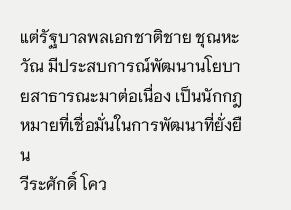แต่รัฐบาลพลเอกชาติชาย ชุณหะวัณ มีประสบการณ์พัฒนานโยบายสาธารณะมาต่อเนื่อง เป็นนักกฎหมายที่เชื่อมั่นในการพัฒนาที่ยั่งยืน
วีระศักดิ์ โคว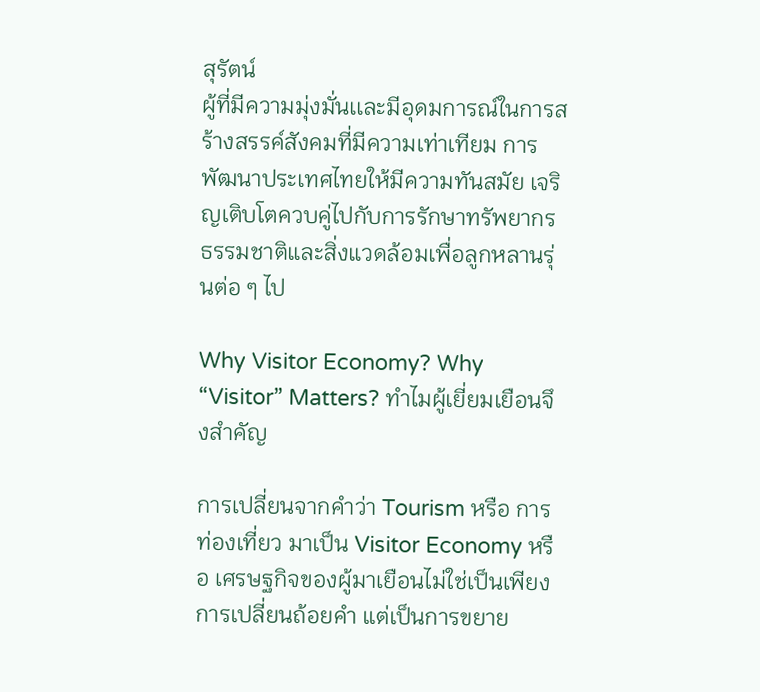สุรัตน์
ผู้ที่มีความมุ่งมั่นเเละมีอุดมการณ์ในการสร้างสรรค์สังคมที่มีความเท่าเทียม การพัฒนาประเทศไทยให้มีความทันสมัย เจริญเติบโตควบคู่ไปกับการรักษาทรัพยากรธรรมชาติและสิ่งแวดล้อมเพื่อลูกหลานรุ่นต่อ ๆ ไป

Why Visitor Economy? Why “Visitor” Matters? ทำไมผู้เยี่ยมเยือนจึงสำคัญ

การเปลี่ยนจากคำว่า Tourism หรือ การท่องเที่ยว มาเป็น Visitor Economy หรือ เศรษฐกิจของผู้มาเยือนไม่ใช่เป็นเพียงการเปลี่ยนถ้อยคำ แต่เป็นการขยาย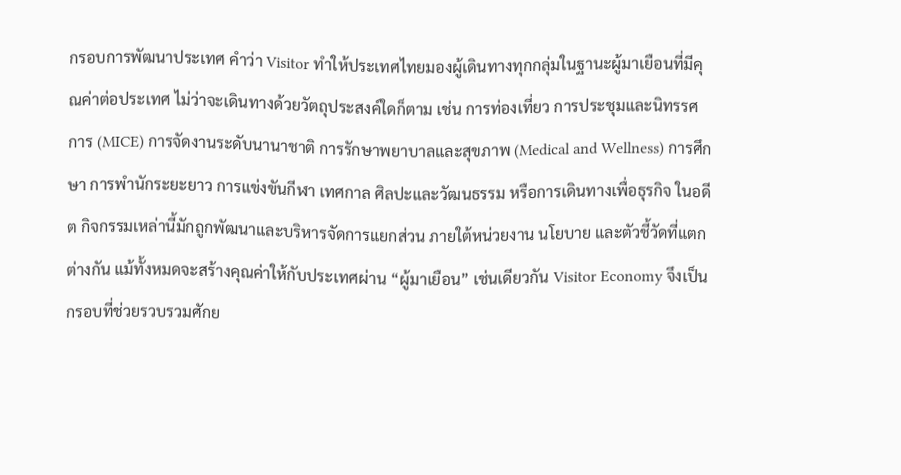กรอบการพัฒนาประเทศ คำว่า Visitor ทำให้ประเทศไทยมองผู้เดินทางทุกกลุ่มในฐานะผู้มาเยือนที่มีคุณค่าต่อประเทศ ไม่ว่าจะเดินทางด้วยวัตถุประสงค์ใดก็ตาม เช่น การท่องเที่ยว การประชุมและนิทรรศการ (MICE) การจัดงานระดับนานาชาติ การรักษาพยาบาลและสุขภาพ (Medical and Wellness) การศึกษา การพำนักระยะยาว การแข่งขันกีฬา เทศกาล ศิลปะและวัฒนธรรม หรือการเดินทางเพื่อธุรกิจ ในอดีต กิจกรรมเหล่านี้มักถูกพัฒนาและบริหารจัดการแยกส่วน ภายใต้หน่วยงาน นโยบาย และตัวชี้วัดที่แตกต่างกัน แม้ทั้งหมดจะสร้างคุณค่าให้กับประเทศผ่าน “ผู้มาเยือน” เช่นเดียวกัน Visitor Economy จึงเป็นกรอบที่ช่วยรวบรวมศักย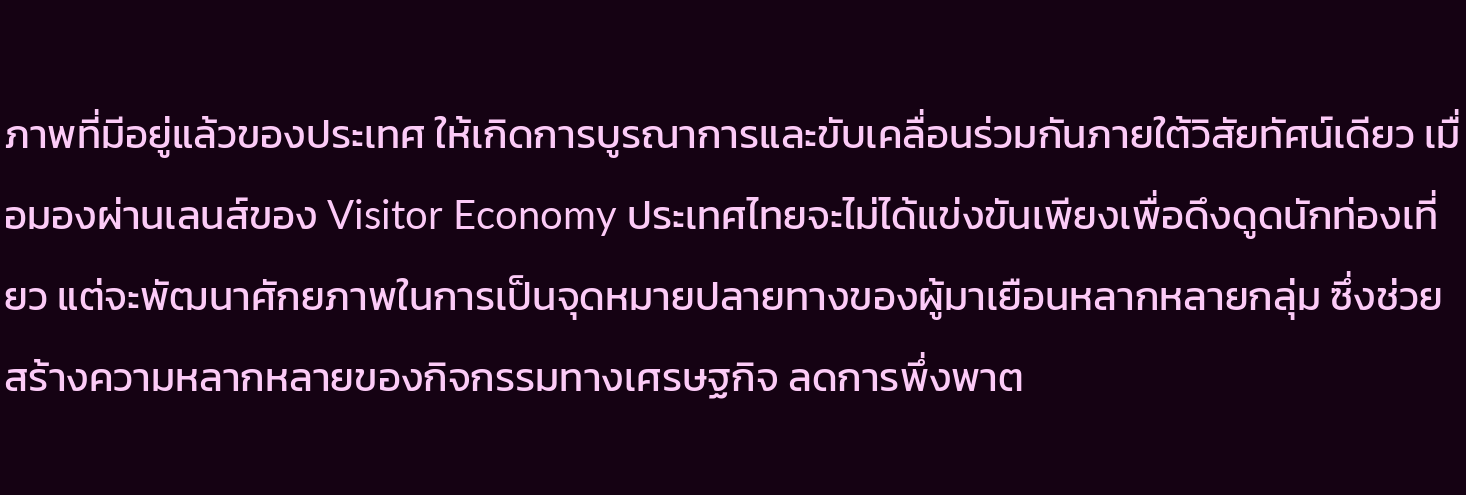ภาพที่มีอยู่แล้วของประเทศ ให้เกิดการบูรณาการและขับเคลื่อนร่วมกันภายใต้วิสัยทัศน์เดียว เมื่อมองผ่านเลนส์ของ Visitor Economy ประเทศไทยจะไม่ได้แข่งขันเพียงเพื่อดึงดูดนักท่องเที่ยว แต่จะพัฒนาศักยภาพในการเป็นจุดหมายปลายทางของผู้มาเยือนหลากหลายกลุ่ม ซึ่งช่วยสร้างความหลากหลายของกิจกรรมทางเศรษฐกิจ ลดการพึ่งพาต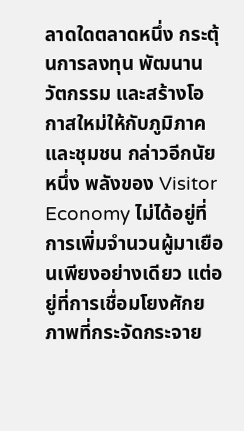ลาดใดตลาดหนึ่ง กระตุ้นการลงทุน พัฒนานวัตกรรม และสร้างโอกาสใหม่ให้กับภูมิภาคและชุมชน กล่าวอีกนัยหนึ่ง พลังของ Visitor Economy ไม่ได้อยู่ที่การเพิ่มจำนวนผู้มาเยือนเพียงอย่างเดียว แต่อยู่ที่การเชื่อมโยงศักยภาพที่กระจัดกระจาย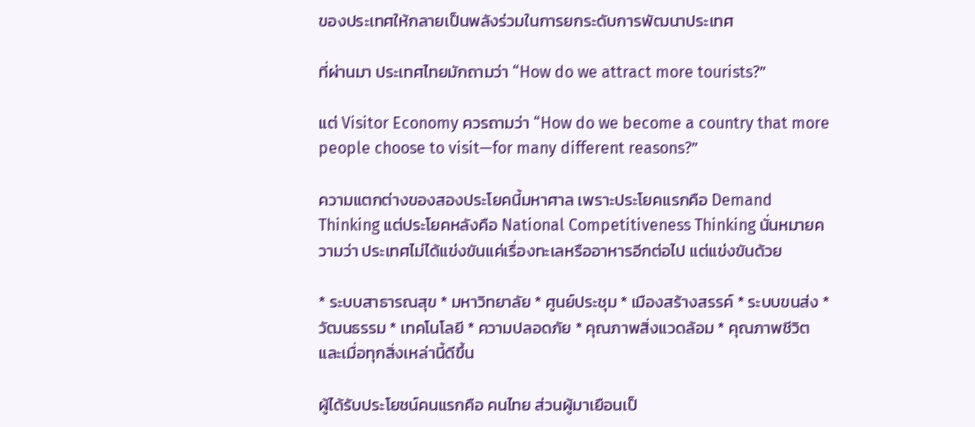ของประเทศให้กลายเป็นพลังร่วมในการยกระดับการพัฒนาประเทศ

ที่ผ่านมา ประเทศไทยมักถามว่า “How do we attract more tourists?”

แต่ Visitor Economy ควรถามว่า “How do we become a country that more people choose to visit—for many different reasons?”

ความแตกต่างของสองประโยคนี้มหาศาล เพราะประโยคแรกคือ Demand Thinking แต่ประโยคหลังคือ National Competitiveness Thinking นั่นหมายความว่า ประเทศไม่ได้แข่งขันแค่เรื่องทะเลหรืออาหารอีกต่อไป แต่แข่งขันด้วย

* ระบบสาธารณสุข * มหาวิทยาลัย * ศูนย์ประชุม * เมืองสร้างสรรค์ * ระบบขนส่ง * วัฒนธรรม * เทคโนโลยี * ความปลอดภัย * คุณภาพสิ่งแวดล้อม * คุณภาพชีวิต และเมื่อทุกสิ่งเหล่านี้ดีขึ้น

ผู้ได้รับประโยชน์คนแรกคือ คนไทย ส่วนผู้มาเยือนเป็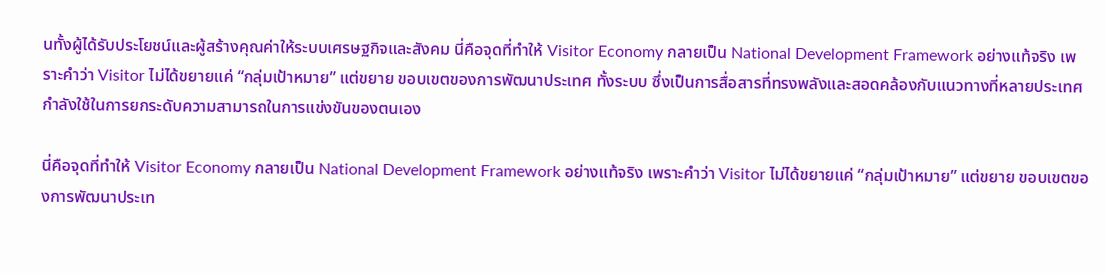นทั้งผู้ได้รับประโยชน์และผู้สร้างคุณค่าให้ระบบเศรษฐกิจและสังคม นี่คือจุดที่ทำให้ Visitor Economy กลายเป็น National Development Framework อย่างแท้จริง เพราะคำว่า Visitor ไม่ได้ขยายแค่ “กลุ่มเป้าหมาย” แต่ขยาย ขอบเขตของการพัฒนาประเทศ ทั้งระบบ ซึ่งเป็นการสื่อสารที่ทรงพลังและสอดคล้องกับแนวทางที่หลายประเทศกำลังใช้ในการยกระดับความสามารถในการแข่งขันของตนเอง

นี่คือจุดที่ทำให้ Visitor Economy กลายเป็น National Development Framework อย่างแท้จริง เพราะคำว่า Visitor ไม่ได้ขยายแค่ “กลุ่มเป้าหมาย” แต่ขยาย ขอบเขตของการพัฒนาประเท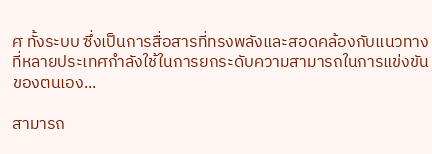ศ ทั้งระบบ ซึ่งเป็นการสื่อสารที่ทรงพลังและสอดคล้องกับแนวทางที่หลายประเทศกำลังใช้ในการยกระดับความสามารถในการแข่งขันของตนเอง...

สามารถ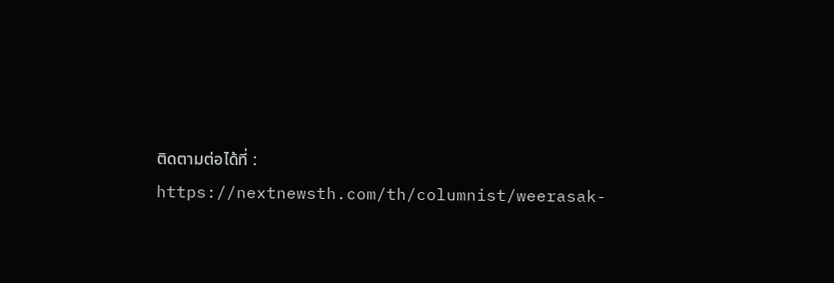ติดตามต่อได้ที่ : https://nextnewsth.com/th/columnist/weerasak-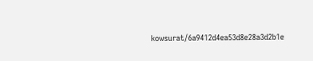kowsurat/6a9412d4ea53d8e28a3d2b1e